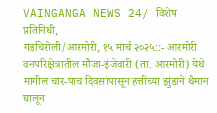VAINGANGA NEWS 24/ विशेष प्रतिनिधी,
गडचिरोली/आरमोरी, १५ मार्च २०२५::- आरमोरी वनपरिक्षेत्रातील मौजा-इंजेवारी (ता. आरमोरी) येथे मागील चार-पाच दिवसांपासून हत्तींच्या झुंडाने थैमान घालून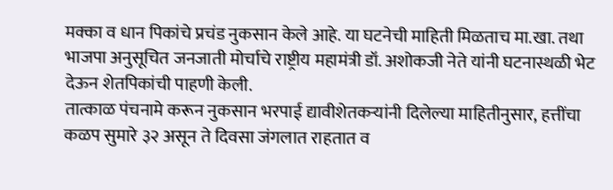मक्का व धान पिकांचे प्रचंड नुकसान केले आहे. या घटनेची माहिती मिळताच मा.खा. तथा भाजपा अनुसूचित जनजाती मोर्चाचे राष्ट्रीय महामंत्री डॉ. अशोकजी नेते यांनी घटनास्थळी भेट देऊन शेतपिकांची पाहणी केली.
तात्काळ पंचनामे करून नुकसान भरपाई द्यावीशेतकऱ्यांनी दिलेल्या माहितीनुसार, हत्तींचा कळप सुमारे ३२ असून ते दिवसा जंगलात राहतात व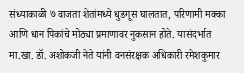संध्याकाळी ७ वाजता शेतांमध्ये धुडगूस घालतात, परिणामी मक्का आणि धान पिकांचे मोठ्या प्रमाणावर नुकसान होते. यासंदर्भात मा.खा. डॉ. अशोकजी नेते यांनी वनसंरक्षक अधिकारी रमेशकुमार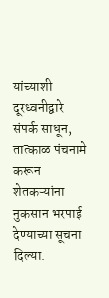यांच्याशी दूरध्वनीद्वारे संपर्क साधून, तात्काळ पंचनामे करून शेतकऱ्यांना नुकसान भरपाई देण्याच्या सूचना दिल्या.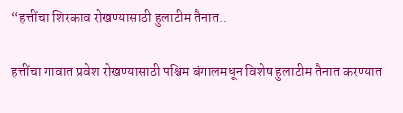“हत्तींचा शिरकाव रोखण्यासाठी हुलाटीम तैनात..

हत्तींचा गावात प्रवेश रोखण्यासाठी पश्चिम बंगालमधून विशेष हुलाटीम तैनात करण्यात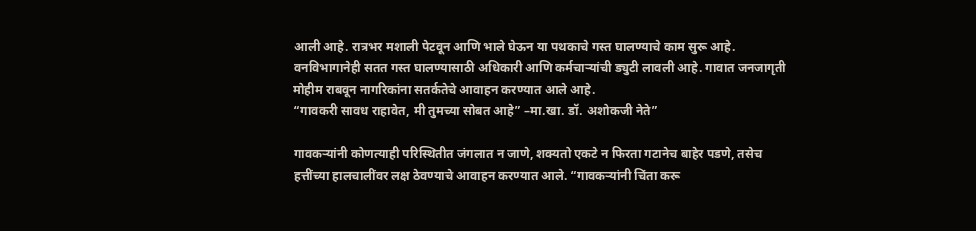आली आहे. रात्रभर मशाली पेटवून आणि भाले घेऊन या पथकाचे गस्त घालण्याचे काम सुरू आहे. वनविभागानेही सतत गस्त घालण्यासाठी अधिकारी आणि कर्मचाऱ्यांची ड्युटी लावली आहे. गावात जनजागृती मोहीम राबवून नागरिकांना सतर्कतेचे आवाहन करण्यात आले आहे.
“गावकरी सावध राहावेत, मी तुमच्या सोबत आहे” –मा.खा. डॉ. अशोकजी नेते”

गावकऱ्यांनी कोणत्याही परिस्थितीत जंगलात न जाणे, शक्यतो एकटे न फिरता गटानेच बाहेर पडणे, तसेच हत्तींच्या हालचालींवर लक्ष ठेवण्याचे आवाहन करण्यात आले. “गावकऱ्यांनी चिंता करू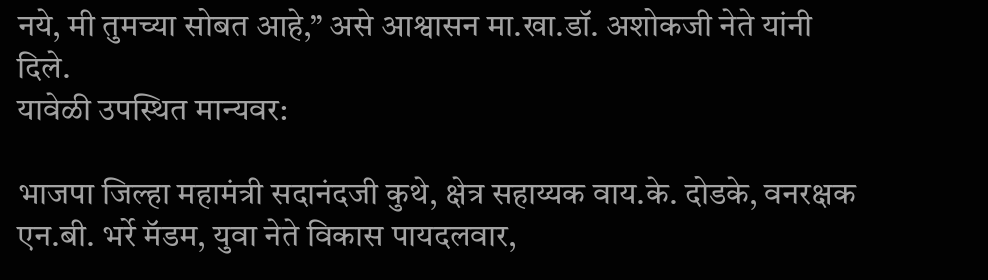नये, मी तुमच्या सोबत आहे,” असे आश्वासन मा.खा.डॉ. अशोकजी नेते यांनी दिले.
यावेळी उपस्थित मान्यवर:

भाजपा जिल्हा महामंत्री सदानंदजी कुथे, क्षेत्र सहाय्यक वाय.के. दोडके, वनरक्षक एन.बी. भर्रे मॅडम, युवा नेते विकास पायदलवार,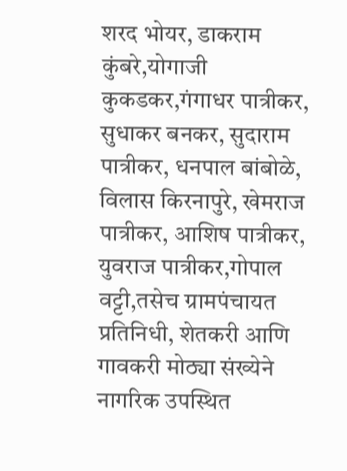शरद भोयर, डाकराम कुंबरे,योगाजी कुकडकर,गंगाधर पात्रीकर, सुधाकर बनकर, सुदाराम पात्रीकर, धनपाल बांबोळे, विलास किरनापुरे, खेमराज पात्रीकर, आशिष पात्रीकर, युवराज पात्रीकर,गोपाल वट्टी,तसेच ग्रामपंचायत प्रतिनिधी, शेतकरी आणि गावकरी मोठ्या संख्येने नागरिक उपस्थित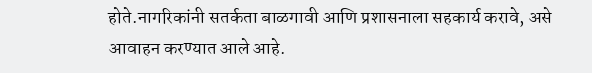होते.नागरिकांनी सतर्कता बाळगावी आणि प्रशासनाला सहकार्य करावे, असे आवाहन करण्यात आले आहे.